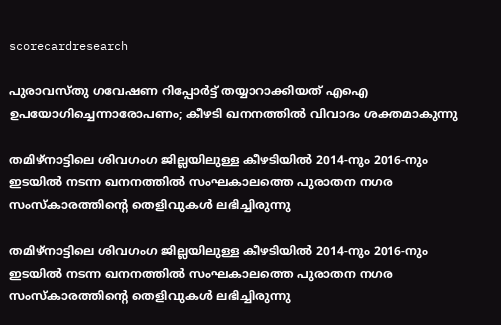scorecardresearch

പുരാവസ്തു ഗവേഷണ റിപ്പോർട്ട് തയ്യാറാക്കിയത് എഐ ഉപയോഗിച്ചെന്നാരോപണം; കീഴടി ഖനനത്തിൽ വിവാദം ശക്തമാകുന്നു

തമിഴ്നാട്ടിലെ ശിവഗംഗ ജില്ലയിലുള്ള കീഴടിയിൽ 2014-നും 2016-നും ഇടയിൽ നടന്ന ഖനനത്തിൽ സംഘകാലത്തെ പുരാതന നഗര സംസ്‌കാരത്തിന്റെ തെളിവുകൾ ലഭിച്ചിരുന്നു

തമിഴ്നാട്ടിലെ ശിവഗംഗ ജില്ലയിലുള്ള കീഴടിയിൽ 2014-നും 2016-നും ഇടയിൽ നടന്ന ഖനനത്തിൽ സംഘകാലത്തെ പുരാതന നഗര സംസ്‌കാരത്തിന്റെ തെളിവുകൾ ലഭിച്ചിരുന്നു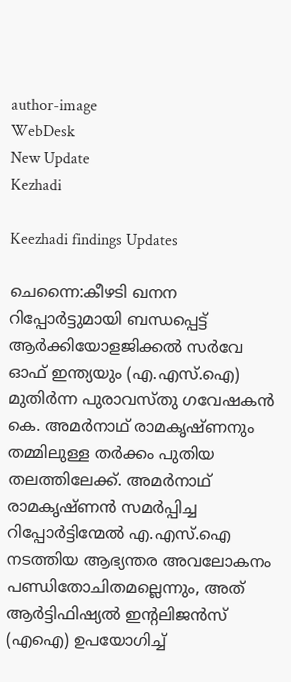author-image
WebDesk
New Update
Kezhadi

Keezhadi findings Updates

ചെന്നൈ:കീഴടി ഖനന റിപ്പോർട്ടുമായി ബന്ധപ്പെട്ട് ആർക്കിയോളജിക്കൽ സർവേ ഓഫ് ഇന്ത്യയും (എ.എസ്.ഐ) മുതിർന്ന പുരാവസ്തു ഗവേഷകൻ കെ. അമർനാഥ് രാമകൃഷ്ണനും തമ്മിലുള്ള തർക്കം പുതിയ തലത്തിലേക്ക്. അമർനാഥ് രാമകൃഷ്ണൻ സമർപ്പിച്ച റിപ്പോർട്ടിന്മേൽ എ.എസ്.ഐ നടത്തിയ ആഭ്യന്തര അവലോകനം പണ്ഡിതോചിതമല്ലെന്നും, അത് ആർട്ടിഫിഷ്യൽ ഇന്റലിജൻസ് (എഐ) ഉപയോഗിച്ച്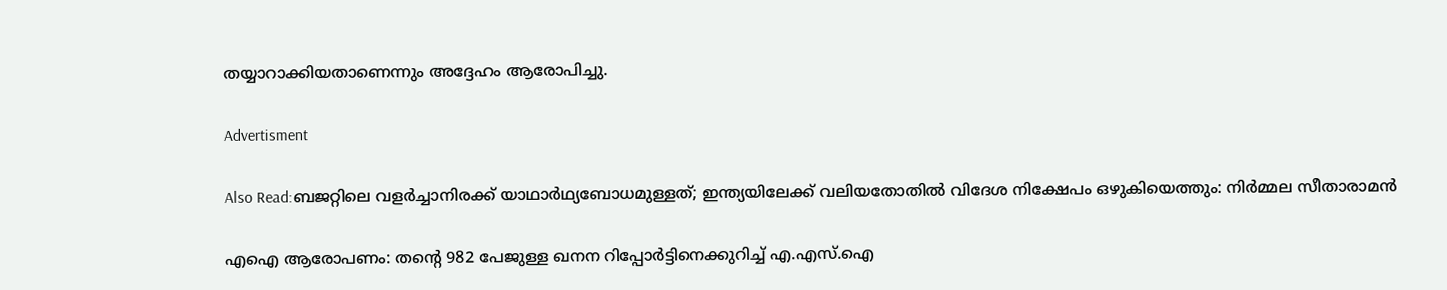തയ്യാറാക്കിയതാണെന്നും അദ്ദേഹം ആരോപിച്ചു.

Advertisment

Also Read:ബജറ്റിലെ വളർച്ചാനിരക്ക് യാഥാർഥ്യബോധമുള്ളത്; ഇന്ത്യയിലേക്ക് വലിയതോതിൽ വിദേശ നിക്ഷേപം ഒഴുകിയെത്തും: നിർമ്മല സീതാരാമൻ

എഐ ആരോപണം: തന്റെ 982 പേജുള്ള ഖനന റിപ്പോർട്ടിനെക്കുറിച്ച് എ.എസ്.ഐ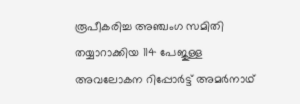രൂപീകരിച്ച അഞ്ചംഗ സമിതി തയ്യാറാക്കിയ 114 പേജുള്ള അവലോകന റിപ്പോർട്ട് അമർനാഥ്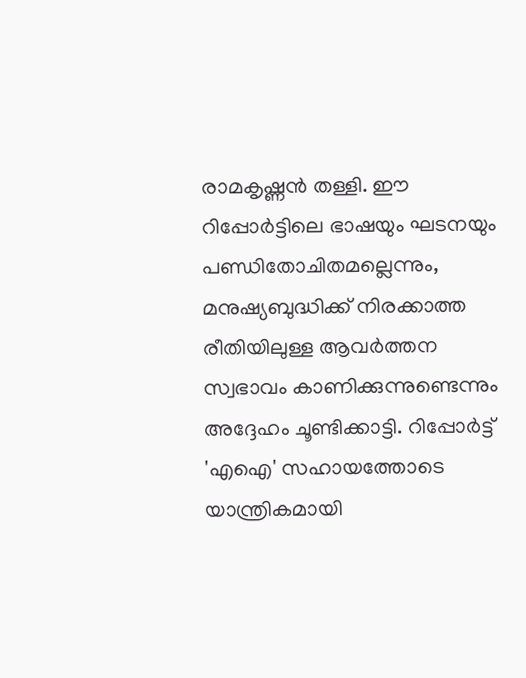രാമകൃഷ്ണൻ തള്ളി. ഈ റിപ്പോർട്ടിലെ ഭാഷയും ഘടനയും പണ്ഡിതോചിതമല്ലെന്നും, മനുഷ്യബുദ്ധിക്ക് നിരക്കാത്ത രീതിയിലുള്ള ആവർത്തന സ്വഭാവം കാണിക്കുന്നുണ്ടെന്നും അദ്ദേഹം ചൂണ്ടിക്കാട്ടി. റിപ്പോർട്ട് 'എഐ' സഹായത്തോടെ യാന്ത്രികമായി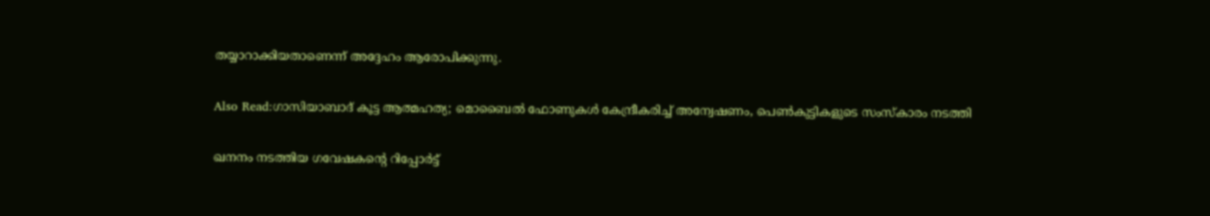തയ്യാറാക്കിയതാണെന്ന് അദ്ദേഹം ആരോപിക്കുന്നു.

Also Read:ഗാസിയാബാദ് കൂട്ട ആത്മഹത്യ; മൊബൈൽ ഫോണുകൾ കേന്ദ്രീകരിച്ച് അന്വേഷണം, പെൺകുട്ടികളുടെ സംസ്‌കാരം നടത്തി

ഖനനം നടത്തിയ ഗവേഷകന്റെ റിപ്പോർട്ട്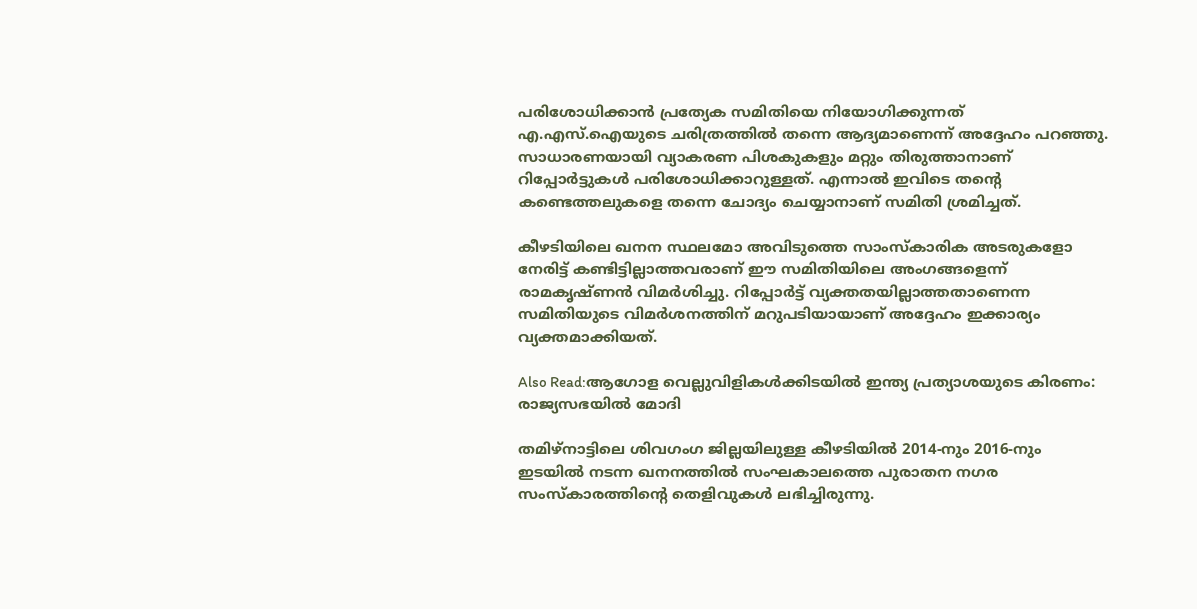പരിശോധിക്കാൻ പ്രത്യേക സമിതിയെ നിയോഗിക്കുന്നത് എ.എസ്.ഐയുടെ ചരിത്രത്തിൽ തന്നെ ആദ്യമാണെന്ന് അദ്ദേഹം പറഞ്ഞു. സാധാരണയായി വ്യാകരണ പിശകുകളും മറ്റും തിരുത്താനാണ് റിപ്പോർട്ടുകൾ പരിശോധിക്കാറുള്ളത്. എന്നാൽ ഇവിടെ തന്റെ കണ്ടെത്തലുകളെ തന്നെ ചോദ്യം ചെയ്യാനാണ് സമിതി ശ്രമിച്ചത്.

കീഴടിയിലെ ഖനന സ്ഥലമോ അവിടുത്തെ സാംസ്‌കാരിക അടരുകളോ നേരിട്ട് കണ്ടിട്ടില്ലാത്തവരാണ് ഈ സമിതിയിലെ അംഗങ്ങളെന്ന് രാമകൃഷ്ണൻ വിമർശിച്ചു. റിപ്പോർട്ട് വ്യക്തതയില്ലാത്തതാണെന്ന സമിതിയുടെ വിമർശനത്തിന് മറുപടിയായാണ് അദ്ദേഹം ഇക്കാര്യം വ്യക്തമാക്കിയത്.

Also Read:ആഗോള വെല്ലുവിളികൾക്കിടയിൽ ഇന്ത്യ പ്രത്യാശയുടെ കിരണം: രാജ്യസഭയിൽ മോദി

തമിഴ്നാട്ടിലെ ശിവഗംഗ ജില്ലയിലുള്ള കീഴടിയിൽ 2014-നും 2016-നും ഇടയിൽ നടന്ന ഖനനത്തിൽ സംഘകാലത്തെ പുരാതന നഗര സംസ്‌കാരത്തിന്റെ തെളിവുകൾ ലഭിച്ചിരുന്നു.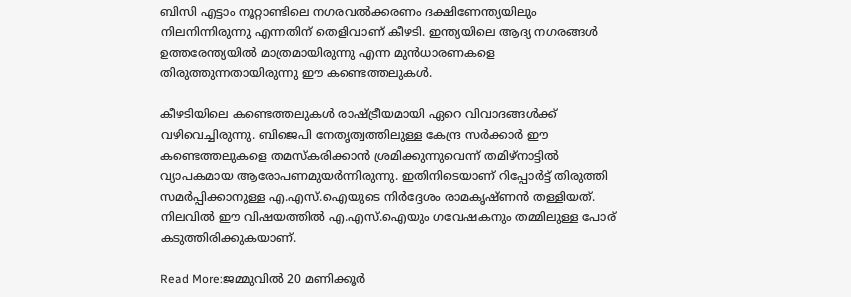ബിസി എട്ടാം നൂറ്റാണ്ടിലെ നഗരവൽക്കരണം ദക്ഷിണേന്ത്യയിലും നിലനിന്നിരുന്നു എന്നതിന് തെളിവാണ് കീഴടി. ഇന്ത്യയിലെ ആദ്യ നഗരങ്ങൾ ഉത്തരേന്ത്യയിൽ മാത്രമായിരുന്നു എന്ന മുൻധാരണകളെ തിരുത്തുന്നതായിരുന്നു ഈ കണ്ടെത്തലുകൾ.

കീഴടിയിലെ കണ്ടെത്തലുകൾ രാഷ്ട്രീയമായി ഏറെ വിവാദങ്ങൾക്ക് വഴിവെച്ചിരുന്നു. ബിജെപി നേതൃത്വത്തിലുള്ള കേന്ദ്ര സർക്കാർ ഈ കണ്ടെത്തലുകളെ തമസ്‌കരിക്കാൻ ശ്രമിക്കുന്നുവെന്ന് തമിഴ്നാട്ടിൽ വ്യാപകമായ ആരോപണമുയർന്നിരുന്നു. ഇതിനിടെയാണ് റിപ്പോർട്ട് തിരുത്തി സമർപ്പിക്കാനുള്ള എ.എസ്.ഐയുടെ നിർദ്ദേശം രാമകൃഷ്ണൻ തള്ളിയത്. നിലവിൽ ഈ വിഷയത്തിൽ എ.എസ്.ഐയും ഗവേഷകനും തമ്മിലുള്ള പോര് കടുത്തിരിക്കുകയാണ്.

Read More:ജമ്മുവിൽ 20 മണിക്കൂർ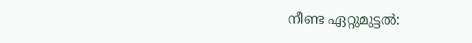നീണ്ട ഏറ്റുമുട്ടൽ: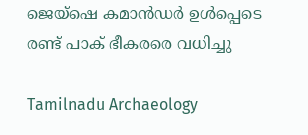ജെയ്‌ഷെ കമാൻഡർ ഉൾപ്പെടെ രണ്ട് പാക് ഭീകരരെ വധിച്ചു

Tamilnadu Archaeology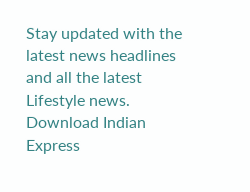Stay updated with the latest news headlines and all the latest Lifestyle news. Download Indian Express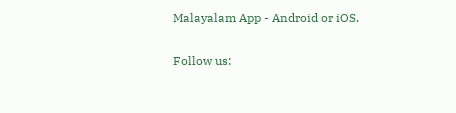Malayalam App - Android or iOS.

Follow us: